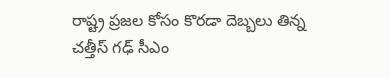రాష్ట్ర ప్రజల కోసం కొరడా దెబ్బలు తిన్న చత్తీస్ గఢ్ సీఎం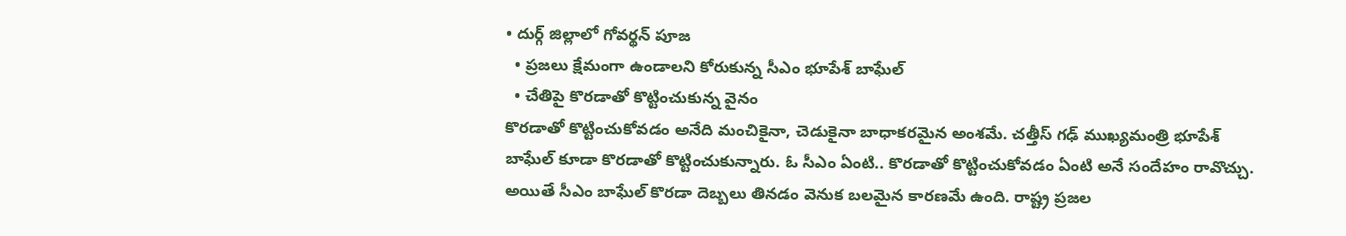• దుర్గ్ జిల్లాలో గోవర్థన్ పూజ
  • ప్రజలు క్షేమంగా ఉండాలని కోరుకున్న సీఎం భూపేశ్ బాఘేల్
  • చేతిపై కొరడాతో కొట్టించుకున్న వైనం
కొరడాతో కొట్టించుకోవడం అనేది మంచికైనా, చెడుకైనా బాధాకరమైన అంశమే. చత్తీస్ గఢ్ ముఖ్యమంత్రి భూపేశ్ బాఘేల్ కూడా కొరడాతో కొట్టించుకున్నారు. ఓ సీఎం ఏంటి.. కొరడాతో కొట్టించుకోవడం ఏంటి అనే సందేహం రావొచ్చు. అయితే సీఎం బాఘేల్ కొరడా దెబ్బలు తినడం వెనుక బలమైన కారణమే ఉంది. రాష్ట్ర ప్రజల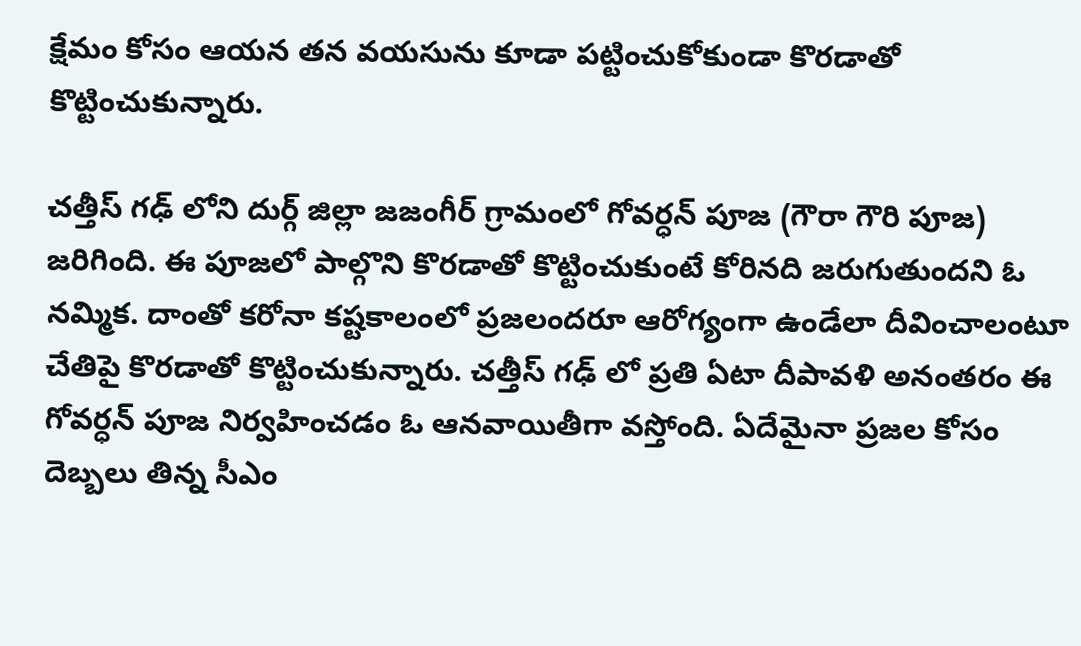క్షేమం కోసం ఆయన తన వయసును కూడా పట్టించుకోకుండా కొరడాతో కొట్టించుకున్నారు.

చత్తీస్ గఢ్ లోని దుర్గ్ జిల్లా జజంగీర్ గ్రామంలో గోవర్ధన్ పూజ (గౌరా గౌరి పూజ) జరిగింది. ఈ పూజలో పాల్గొని కొరడాతో కొట్టించుకుంటే కోరినది జరుగుతుందని ఓ నమ్మిక. దాంతో కరోనా కష్టకాలంలో ప్రజలందరూ ఆరోగ్యంగా ఉండేలా దీవించాలంటూ చేతిపై కొరడాతో కొట్టించుకున్నారు. చత్తీస్ గఢ్ లో ప్రతి ఏటా దీపావళి అనంతరం ఈ గోవర్ధన్ పూజ నిర్వహించడం ఓ ఆనవాయితీగా వస్తోంది. ఏదేమైనా ప్రజల కోసం దెబ్బలు తిన్న సీఎం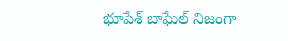భూపేశ్ బాఘేల్ నిజంగా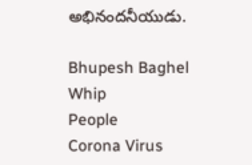అభినందనీయుడు.

Bhupesh Baghel
Whip
People
Corona Virus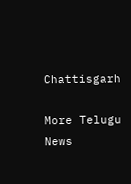Chattisgarh

More Telugu News